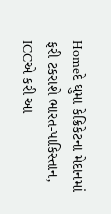Homeદે ઘુમા કેક્રિકેટના મેદાનમાં ફરી ટકરાશે ભારત-પાકિસ્તાન, ICCએ કરી આ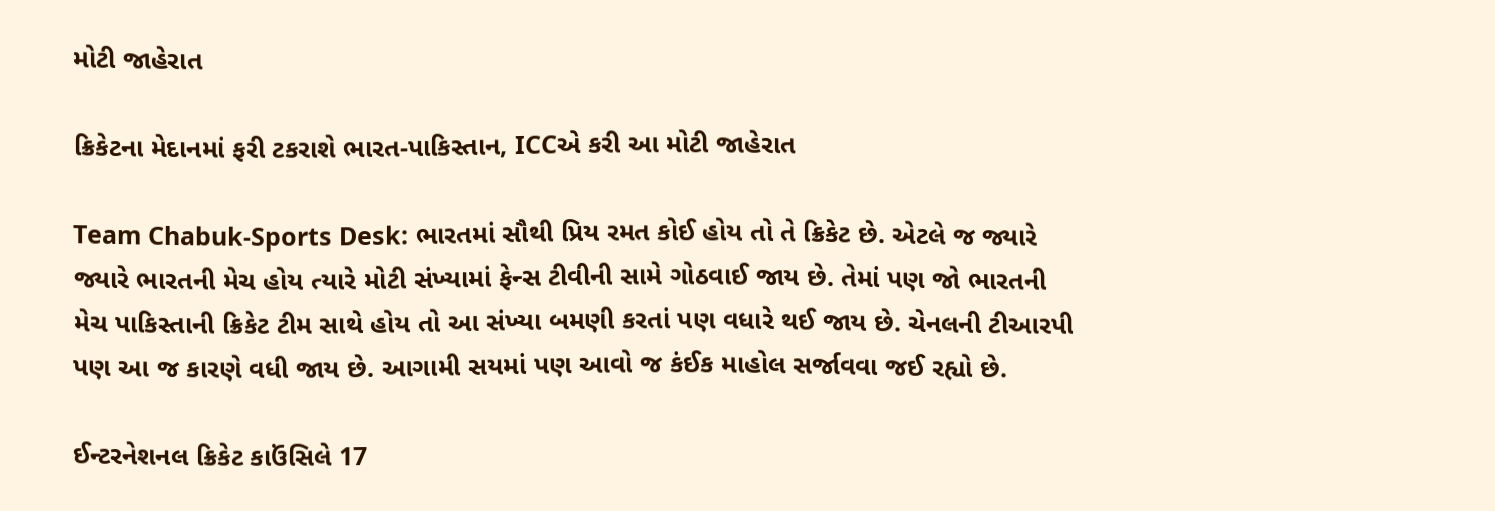મોટી જાહેરાત

ક્રિકેટના મેદાનમાં ફરી ટકરાશે ભારત-પાકિસ્તાન, ICCએ કરી આ મોટી જાહેરાત

Team Chabuk-Sports Desk: ભારતમાં સૌથી પ્રિય રમત કોઈ હોય તો તે ક્રિકેટ છે. એટલે જ જ્યારે જ્યારે ભારતની મેચ હોય ત્યારે મોટી સંખ્યામાં ફેન્સ ટીવીની સામે ગોઠવાઈ જાય છે. તેમાં પણ જો ભારતની મેચ પાકિસ્તાની ક્રિકેટ ટીમ સાથે હોય તો આ સંખ્યા બમણી કરતાં પણ વધારે થઈ જાય છે. ચેનલની ટીઆરપી પણ આ જ કારણે વધી જાય છે. આગામી સયમાં પણ આવો જ કંઈક માહોલ સર્જાવવા જઈ રહ્યો છે.

ઈન્ટરનેશનલ ક્રિકેટ કાઉંસિલે 17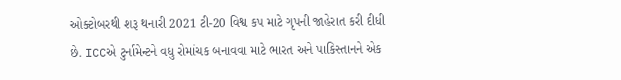ઓક્ટોબરથી શરૂ થનારી 2021 ટી-20 વિશ્વ કપ માટે ગૃપની જાહેરાત કરી દીધી છે. ICCએ ટુર્નામેન્ટને વધુ રોમાંચક બનાવવા માટે ભારત અને પાકિસ્તાનને એક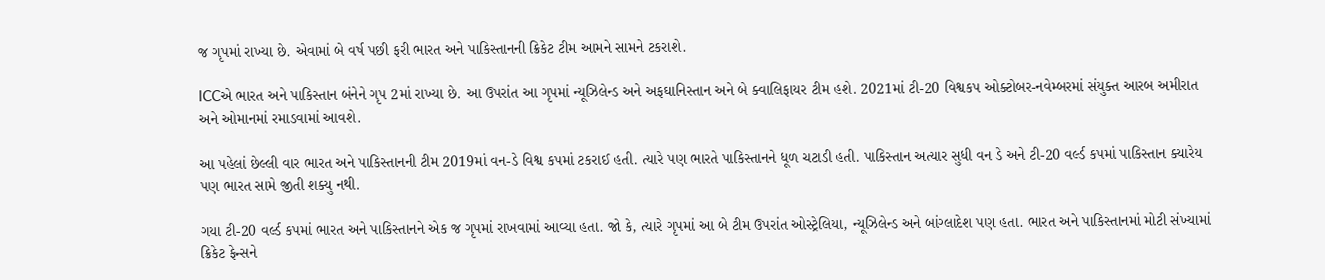જ ગૃપમાં રાખ્યા છે. એવામાં બે વર્ષ પછી ફરી ભારત અને પાકિસ્તાનની ક્રિકેટ ટીમ આમને સામને ટકરાશે.

ICCએ ભારત અને પાકિસ્તાન બંનેને ગૃપ 2માં રાખ્યા છે. આ ઉપરાંત આ ગૃપમાં ન્યૂઝિલેન્ડ અને અફઘાનિસ્તાન અને બે ક્વાલિફાયર ટીમ હશે. 2021માં ટી-20 વિશ્વકપ ઓક્ટોબર-નવેમ્બરમાં સંયુક્ત આરબ અમીરાત અને ઓમાનમાં રમાડવામાં આવશે.

આ પહેલાં છેલ્લી વાર ભારત અને પાકિસ્તાનની ટીમ 2019માં વન-ડે વિશ્વ કપમાં ટકરાઈ હતી. ત્યારે પણ ભારતે પાકિસ્તાનને ધૂળ ચટાડી હતી. પાકિસ્તાન અત્યાર સુધી વન ડે અને ટી-20 વર્લ્ડ કપમાં પાકિસ્તાન ક્યારેય પણ ભારત સામે જીતી શક્યુ નથી.

ગયા ટી-20 વર્લ્ડ કપમાં ભારત અને પાકિસ્તાનને એક જ ગૃપમાં રાખવામાં આવ્યા હતા. જો કે, ત્યારે ગૃપમાં આ બે ટીમ ઉપરાંત ઓસ્ટ્રેલિયા, ન્યૂઝિલેન્ડ અને બાંગ્લાદેશ પણ હતા. ભારત અને પાકિસ્તાનમાં મોટી સંખ્યામાં ક્રિકેટ ફેન્સને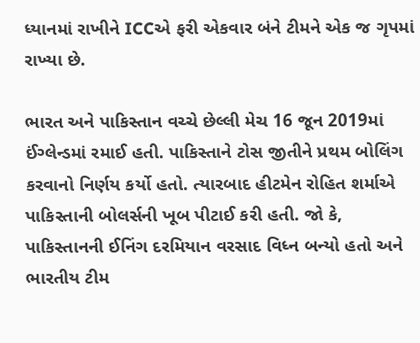ધ્યાનમાં રાખીને ICCએ ફરી એકવાર બંને ટીમને એક જ ગૃપમાં રાખ્યા છે.

ભારત અને પાકિસ્તાન વચ્ચે છેલ્લી મેચ 16 જૂન 2019માં ઈંગ્લેન્ડમાં રમાઈ હતી. પાકિસ્તાને ટોસ જીતીને પ્રથમ બોલિંગ કરવાનો નિર્ણય કર્યો હતો. ત્યારબાદ હીટમેન રોહિત શર્માએ પાકિસ્તાની બોલર્સની ખૂબ પીટાઈ કરી હતી. જો કે, પાકિસ્તાનની ઈનિંગ દરમિયાન વરસાદ વિધ્ન બન્યો હતો અને ભારતીય ટીમ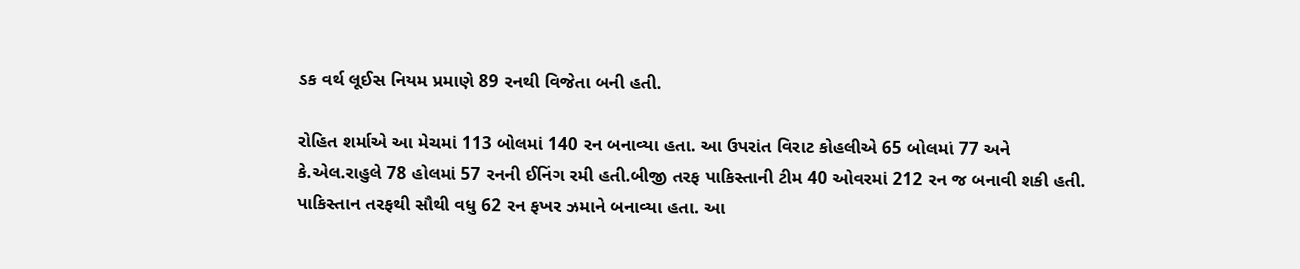ડક વર્થ લૂઈસ નિયમ પ્રમાણે 89 રનથી વિજેતા બની હતી.

રોહિત શર્માએ આ મેચમાં 113 બોલમાં 140 રન બનાવ્યા હતા. આ ઉપરાંત વિરાટ કોહલીએ 65 બોલમાં 77 અને કે.એલ.રાહુલે 78 હોલમાં 57 રનની ઈનિંગ રમી હતી.બીજી તરફ પાકિસ્તાની ટીમ 40 ઓવરમાં 212 રન જ બનાવી શકી હતી. પાકિસ્તાન તરફથી સૌથી વધુ 62 રન ફખર ઝમાને બનાવ્યા હતા. આ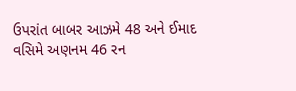ઉપરાંત બાબર આઝમે 48 અને ઈમાદ વસિમે અણનમ 46 રન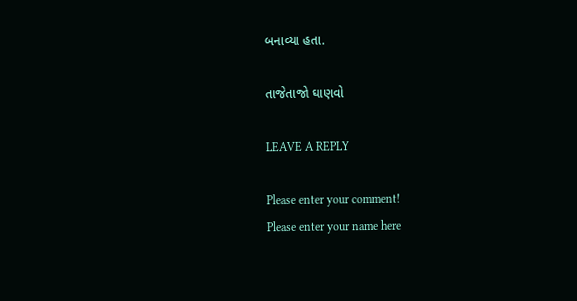બનાવ્યા હતા.

તાજેતાજો ઘાણવો

LEAVE A REPLY

Please enter your comment!
Please enter your name here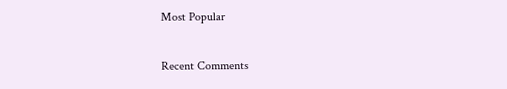Most Popular

Recent Comments